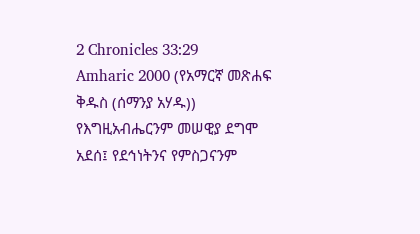2 Chronicles 33:29
Amharic 2000 (የአማርኛ መጽሐፍ ቅዱስ (ሰማንያ አሃዱ))
የእግዚአብሔርንም መሠዊያ ደግሞ አደሰ፤ የደኅነትንና የምስጋናንም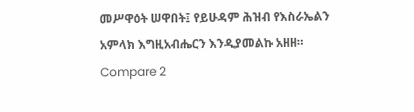መሥዋዕት ሠዋበት፤ የይሁዳም ሕዝብ የእስራኤልን አምላክ እግዚአብሔርን እንዲያመልኩ አዘዘ።
Compare 2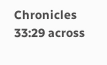Chronicles 33:29 across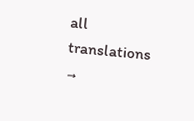all translations →